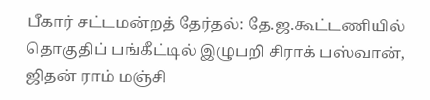பீகார் சட்டமன்றத் தேர்தல்: தே.ஜ.கூட்டணியில் தொகுதிப் பங்கீட்டில் இழுபறி சிராக் பஸ்வான், ஜிதன் ராம் மஞ்சி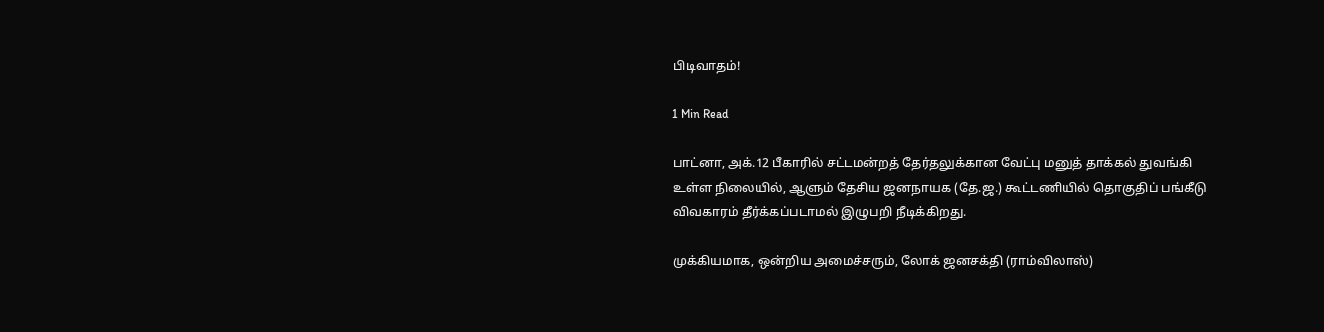பிடிவாதம்!

1 Min Read

பாட்னா, அக்.12 பீகாரில் சட்டமன்றத் தேர்தலுக்கான வேட்பு மனுத் தாக்கல் துவங்கி உள்ள நிலையில், ஆளும் தேசிய ஜனநாயக (தே.ஜ.) கூட்டணியில் தொகுதிப் பங்கீடு விவகாரம் தீர்க்கப்படாமல் இழுபறி நீடிக்கிறது.

முக்கியமாக, ஒன்றிய அமைச்சரும், லோக் ஜனசக்தி (ராம்விலாஸ்)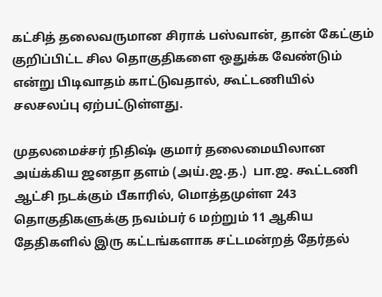கட்சித் தலைவருமான சிராக் பஸ்வான், தான் கேட்கும் குறிப்பிட்ட சில தொகுதிகளை ஒதுக்க வேண்டும் என்று பிடிவாதம் காட்டுவதால், கூட்டணியில் சலசலப்பு ஏற்பட்டுள்ளது.

முதலமைச்சர் நிதிஷ் குமார் தலைமையிலான அய்க்கிய ஜனதா தளம் (அய்.ஜ.த.)  பா.ஜ. கூட்டணி ஆட்சி நடக்கும் பீகாரில், மொத்தமுள்ள 243 தொகுதிகளுக்கு நவம்பர் 6 மற்றும் 11 ஆகிய தேதிகளில் இரு கட்டங்களாக சட்டமன்றத் தேர்தல்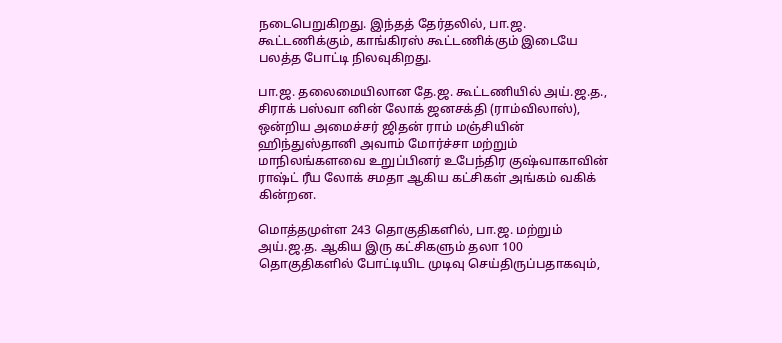நடைபெறுகிறது. இந்தத் தேர்தலில், பா.ஜ. கூட்டணிக்கும், காங்கிரஸ் கூட்டணிக்கும் இடையே பலத்த போட்டி நிலவுகிறது.

பா.ஜ. தலைமையிலான தே.ஜ. கூட்டணியில் அய்.ஜ.த., சிராக் பஸ்வா னின் லோக் ஜனசக்தி (ராம்விலாஸ்), ஒன்றிய அமைச்சர் ஜிதன் ராம் மஞ்சியின் ஹிந்துஸ்தானி அவாம் மோர்ச்சா மற்றும் மாநிலங்களவை உறுப்பினர் உபேந்திர குஷ்வாகாவின் ராஷ்ட் ரீய லோக் சமதா ஆகிய கட்சிகள் அங்கம் வகிக் கின்றன.

மொத்தமுள்ள 243 தொகுதிகளில், பா.ஜ. மற்றும் அய்.ஜ.த. ஆகிய இரு கட்சிகளும் தலா 100 தொகுதிகளில் போட்டியிட முடிவு செய்திருப்பதாகவும்,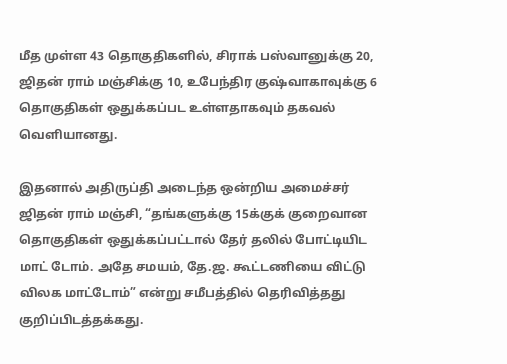மீத முள்ள 43 தொகுதிகளில், சிராக் பஸ்வானுக்கு 20, ஜிதன் ராம் மஞ்சிக்கு 10, உபேந்திர குஷ்வாகாவுக்கு 6 தொகுதிகள் ஒதுக்கப்பட உள்ளதாகவும் தகவல் வெளியானது.

இதனால் அதிருப்தி அடைந்த ஒன்றிய அமைச்சர் ஜிதன் ராம் மஞ்சி, “தங்களுக்கு 15க்குக் குறைவான தொகுதிகள் ஒதுக்கப்பட்டால் தேர் தலில் போட்டியிட மாட் டோம். அதே சமயம், தே.ஜ. கூட்டணியை விட்டு விலக மாட்டோம்” என்று சமீபத்தில் தெரிவித்தது குறிப்பிடத்தக்கது.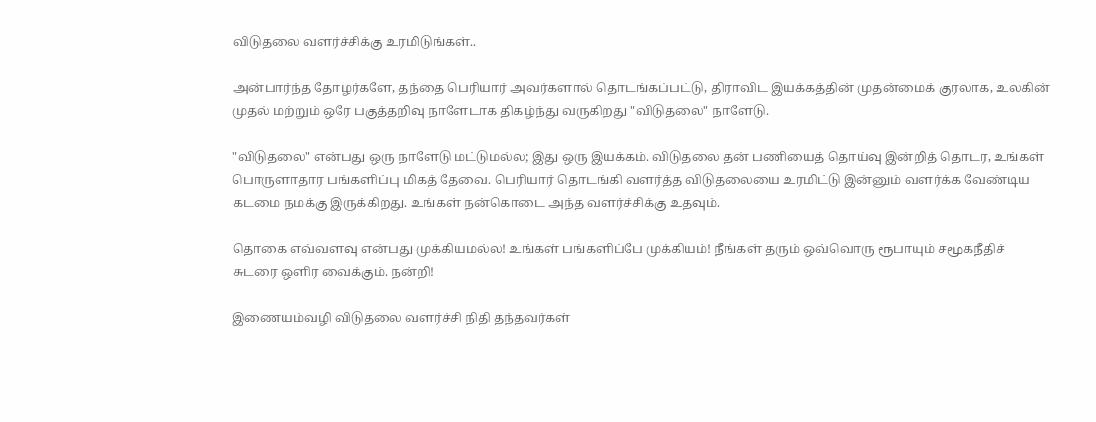விடுதலை வளர்ச்சிக்கு உரமிடுங்கள்..

அன்பார்ந்த தோழர்களே, தந்தை பெரியார் அவர்களால் தொடங்கப்பட்டு, திராவிட இயக்கத்தின் முதன்மைக் குரலாக, உலகின் முதல் மற்றும் ஒரே பகுத்தறிவு நாளேடாக திகழ்ந்து வருகிறது "விடுதலை" நாளேடு.

"விடுதலை" என்பது ஒரு நாளேடு மட்டுமல்ல; இது ஒரு இயக்கம். விடுதலை தன் பணியைத் தொய்வு இன்றித் தொடர, உங்கள் பொருளாதார பங்களிப்பு மிகத் தேவை. பெரியார் தொடங்கி வளர்த்த விடுதலையை உரமிட்டு இன்னும் வளர்க்க வேண்டிய கடமை நமக்கு இருக்கிறது. உங்கள் நன்கொடை அந்த வளர்ச்சிக்கு உதவும்.

தொகை எவ்வளவு என்பது முக்கியமல்ல! உங்கள் பங்களிப்பே முக்கியம்! நீங்கள் தரும் ஒவ்வொரு ரூபாயும் சமூகநீதிச் சுடரை ஒளிர வைக்கும். நன்றி!

இணையம்வழி விடுதலை வளர்ச்சி நிதி தந்தவர்கள்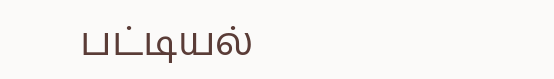பட்டியல்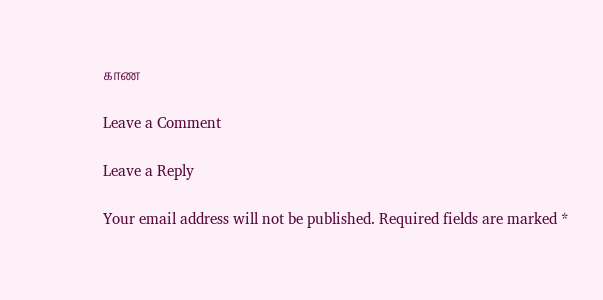காண

Leave a Comment

Leave a Reply

Your email address will not be published. Required fields are marked *